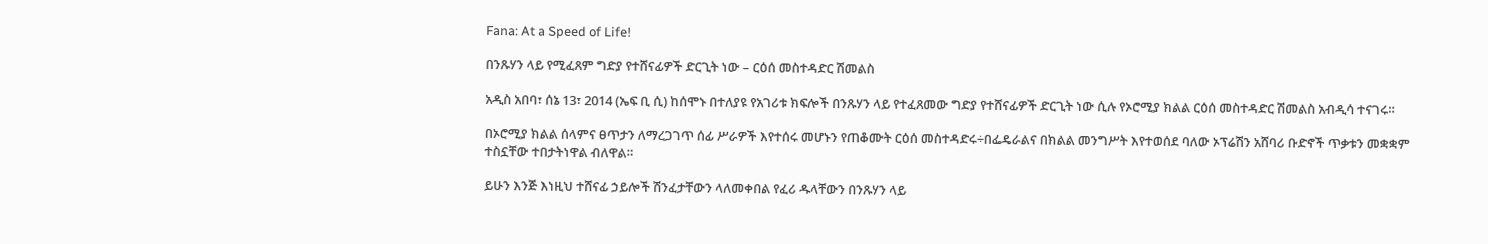Fana: At a Speed of Life!

በንጹሃን ላይ የሚፈጸም ግድያ የተሸናፊዎች ድርጊት ነው – ርዕሰ መስተዳድር ሽመልስ

አዲስ አበባ፣ ሰኔ 13፣ 2014 (ኤፍ ቢ ሲ) ከሰሞኑ በተለያዩ የአገሪቱ ክፍሎች በንጹሃን ላይ የተፈጸመው ግድያ የተሸናፊዎች ድርጊት ነው ሲሉ የኦሮሚያ ክልል ርዕሰ መስተዳድር ሽመልስ አብዲሳ ተናገሩ።

በኦሮሚያ ክልል ሰላምና ፀጥታን ለማረጋገጥ ሰፊ ሥራዎች እየተሰሩ መሆኑን የጠቆሙት ርዕሰ መስተዳድሩ÷በፌዴራልና በክልል መንግሥት እየተወሰደ ባለው ኦፕሬሽን አሸባሪ ቡድኖች ጥቃቱን መቋቋም ተስኗቸው ተበታትነዋል ብለዋል።

ይሁን እንጅ እነዚህ ተሸናፊ ኃይሎች ሽንፈታቸውን ላለመቀበል የፈሪ ዱላቸውን በንጹሃን ላይ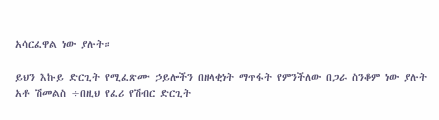አሳርፈዋል ነው ያሉት።

ይህን እኩይ ድርጊት የሚፈጽሙ ኃይሎችን በዘላቂነት ማጥፋት የምንችለው በጋራ ስንቆም ነው ያሉት አቶ ሽመልስ ÷በዚህ የፈሪ የሽብር ድርጊት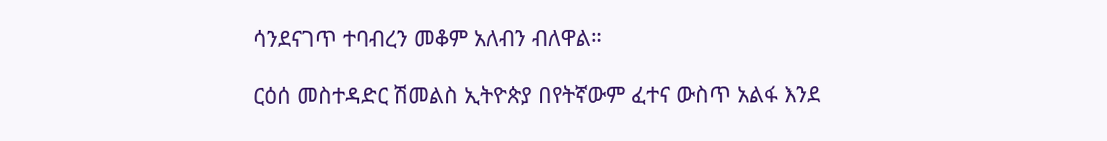ሳንደናገጥ ተባብረን መቆም አለብን ብለዋል።

ርዕሰ መስተዳድር ሽመልስ ኢትዮጵያ በየትኛውም ፈተና ውስጥ አልፋ እንደ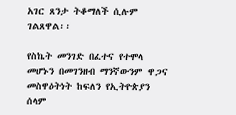አገር ጸንታ ትቆማለች ሲሉም ገልጸዋል፡፡

የስኬት መንገድ በፈተና የተሞላ መሆኑን በመገንዘብ ማንኛውንም ዋጋና መስዋዕትነት ከፍለን የኢትዮጵያን ሰላም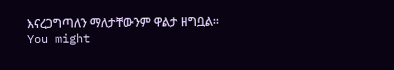እናረጋግጣለን ማለታቸውንም ዋልታ ዘግቧል፡፡
You might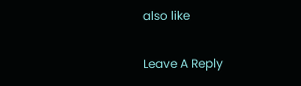also like

Leave A Reply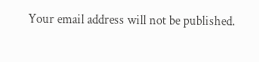Your email address will not be published.